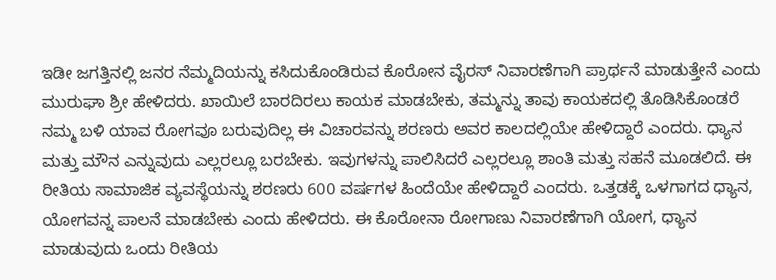ಇಡೀ ಜಗತ್ತಿನಲ್ಲಿ ಜನರ ನೆಮ್ಮದಿಯನ್ನು ಕಸಿದುಕೊಂಡಿರುವ ಕೊರೋನ ವೈರಸ್ ನಿವಾರಣೆಗಾಗಿ ಪ್ರಾರ್ಥನೆ ಮಾಡುತ್ತೇನೆ ಎಂದು ಮುರುಘಾ ಶ್ರೀ ಹೇಳಿದರು. ಖಾಯಿಲೆ ಬಾರದಿರಲು ಕಾಯಕ ಮಾಡಬೇಕು, ತಮ್ಮನ್ನು ತಾವು ಕಾಯಕದಲ್ಲಿ ತೊಡಿಸಿಕೊಂಡರೆ ನಮ್ಮ ಬಳಿ ಯಾವ ರೋಗವೂ ಬರುವುದಿಲ್ಲ ಈ ವಿಚಾರವನ್ನು ಶರಣರು ಅವರ ಕಾಲದಲ್ಲಿಯೇ ಹೇಳಿದ್ದಾರೆ ಎಂದರು. ಧ್ಯಾನ ಮತ್ತು ಮೌನ ಎನ್ನುವುದು ಎಲ್ಲರಲ್ಲೂ ಬರಬೇಕು. ಇವುಗಳನ್ನು ಪಾಲಿಸಿದರೆ ಎಲ್ಲರಲ್ಲೂ ಶಾಂತಿ ಮತ್ತು ಸಹನೆ ಮೂಡಲಿದೆ. ಈ ರೀತಿಯ ಸಾಮಾಜಿಕ ವ್ಯವಸ್ಥೆಯನ್ನು ಶರಣರು 600 ವರ್ಷಗಳ ಹಿಂದೆಯೇ ಹೇಳಿದ್ದಾರೆ ಎಂದರು. ಒತ್ತಡಕ್ಕೆ ಒಳಗಾಗದ ಧ್ಯಾನ, ಯೋಗವನ್ನ ಪಾಲನೆ ಮಾಡಬೇಕು ಎಂದು ಹೇಳಿದರು. ಈ ಕೊರೋನಾ ರೋಗಾಣು ನಿವಾರಣೆಗಾಗಿ ಯೋಗ, ಧ್ಯಾನ ಮಾಡುವುದು ಒಂದು ರೀತಿಯ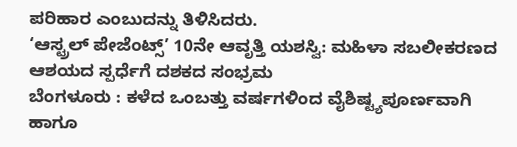ಪರಿಹಾರ ಎಂಬುದನ್ನು ತಿಳಿಸಿದರು.
‘ಆಸ್ಟ್ರಲ್ ಪೇಜೆಂಟ್ಸ್’ 10ನೇ ಆವೃತ್ತಿ ಯಶಸ್ವಿ: ಮಹಿಳಾ ಸಬಲೀಕರಣದ ಆಶಯದ ಸ್ಪರ್ಧೆಗೆ ದಶಕದ ಸಂಭ್ರಮ
ಬೆಂಗಳೂರು : ಕಳೆದ ಒಂಬತ್ತು ವರ್ಷಗಳಿಂದ ವೈಶಿಷ್ಟ್ಯಪೂರ್ಣವಾಗಿ ಹಾಗೂ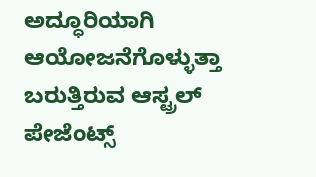ಅದ್ಧೂರಿಯಾಗಿ ಆಯೋಜನೆಗೊಳ್ಳುತ್ತಾ ಬರುತ್ತಿರುವ ಆಸ್ಟ್ರಲ್ ಪೇಜೆಂಟ್ಸ್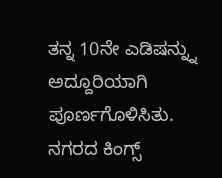ತನ್ನ 10ನೇ ಎಡಿಷನ್ನ್ನು ಅದ್ದೂರಿಯಾಗಿ ಪೂರ್ಣಗೊಳಿಸಿತು. ನಗರದ ಕಿಂಗ್ಸ್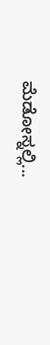ಮೆಡೋಸ್ನಲ್ಲಿ...